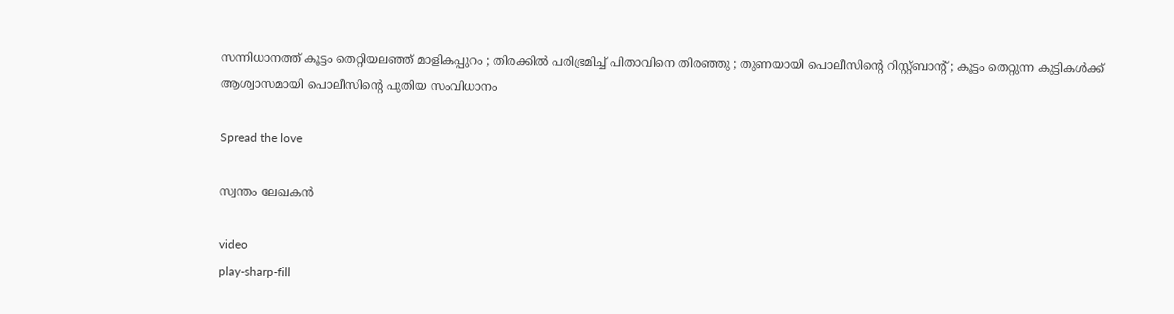സന്നിധാനത്ത് കൂട്ടം തെറ്റിയലഞ്ഞ് മാളികപ്പുറം ; തിരക്കില്‍ പരിഭ്രമിച്ച്‌ പിതാവിനെ തിരഞ്ഞു ; തുണയായി പൊലീസിന്റെ റിസ്റ്റ്ബാന്റ്‌ ; കൂട്ടം തെറ്റുന്ന കുട്ടികൾക്ക് ആശ്വാസമായി പൊലീസിന്റെ പുതിയ സംവിധാനം

Spread the love

സ്വന്തം ലേഖകൻ

video
play-sharp-fill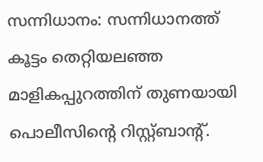സന്നിധാനം: സന്നിധാനത്ത് കൂട്ടം തെറ്റിയലഞ്ഞ മാളികപ്പുറത്തിന് തുണയായി പൊലീസിന്റെ റിസ്റ്റ്ബാന്റ്‌.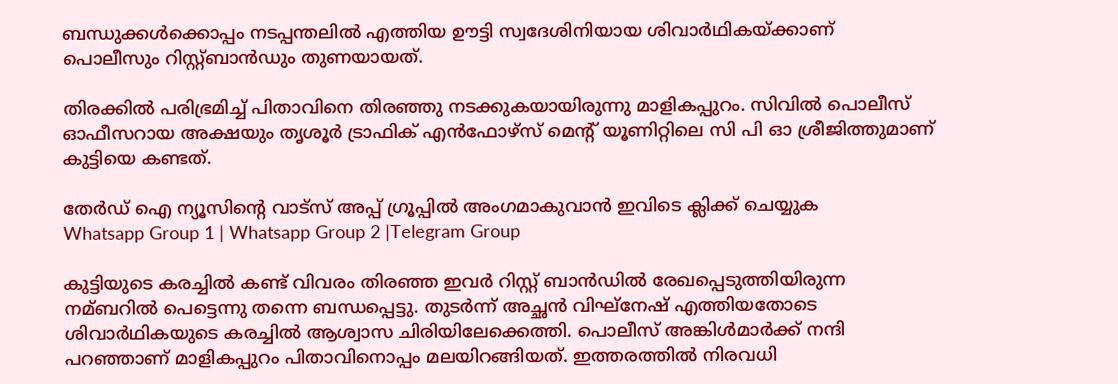ബന്ധുക്കള്‍ക്കൊപ്പം നടപ്പന്തലില്‍ എത്തിയ ഊട്ടി സ്വദേശിനിയായ ശിവാർഥികയ്ക്കാണ് പൊലീസും റിസ്റ്റ്ബാൻഡും തുണയായത്.

തിരക്കില്‍ പരിഭ്രമിച്ച്‌ പിതാവിനെ തിരഞ്ഞു നടക്കുകയായിരുന്നു മാളികപ്പുറം. സിവില്‍ പൊലീസ് ഓഫീസറായ അക്ഷയും തൃശൂർ ട്രാഫിക് എൻഫോഴ്സ്‌ മെന്റ് യൂണിറ്റിലെ സി പി ഓ ശ്രീജിത്തുമാണ് കുട്ടിയെ കണ്ടത്.

തേർഡ് ഐ ന്യൂസിന്റെ വാട്സ് അപ്പ് ഗ്രൂപ്പിൽ അംഗമാകുവാൻ ഇവിടെ ക്ലിക്ക് ചെയ്യുക
Whatsapp Group 1 | Whatsapp Group 2 |Telegram Group

കുട്ടിയുടെ കരച്ചില്‍ കണ്ട് വിവരം തിരഞ്ഞ ഇവർ റിസ്റ്റ് ബാൻഡില്‍ രേഖപ്പെടുത്തിയിരുന്ന നമ്ബറില്‍ പെട്ടെന്നു തന്നെ ബന്ധപ്പെട്ടു. തുടർന്ന് അച്ഛൻ വിഘ്നേഷ് എത്തിയതോടെ ശിവാർഥികയുടെ കരച്ചില്‍ ആശ്വാസ ചിരിയിലേക്കെത്തി. പൊലീസ് അങ്കിള്‍മാർക്ക് നന്ദി പറഞ്ഞാണ് മാളികപ്പുറം പിതാവിനൊപ്പം മലയിറങ്ങിയത്. ഇത്തരത്തില്‍ നിരവധി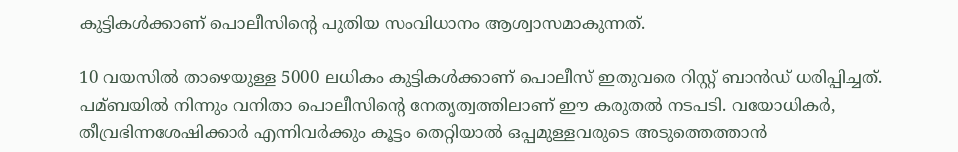കുട്ടികള്‍ക്കാണ് പൊലീസിന്റെ പുതിയ സംവിധാനം ആശ്വാസമാകുന്നത്.

10 വയസില്‍ താഴെയുള്ള 5000 ലധികം കുട്ടികള്‍ക്കാണ് പൊലീസ് ഇതുവരെ റിസ്റ്റ് ബാൻഡ് ധരിപ്പിച്ചത്. പമ്ബയില്‍ നിന്നും വനിതാ പൊലീസിന്റെ നേതൃത്വത്തിലാണ് ഈ കരുതല്‍ നടപടി. വയോധികർ, തീവ്രഭിന്നശേഷിക്കാർ എന്നിവർക്കും കൂട്ടം തെറ്റിയാല്‍ ഒപ്പമുള്ളവരുടെ അടുത്തെത്താൻ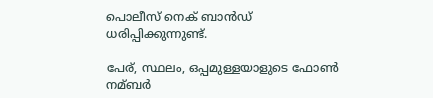പൊലീസ് നെക് ബാൻഡ് ധരിപ്പിക്കുന്നുണ്ട്.

പേര്, സ്ഥലം, ഒപ്പമുള്ളയാളുടെ ഫോണ്‍ നമ്ബർ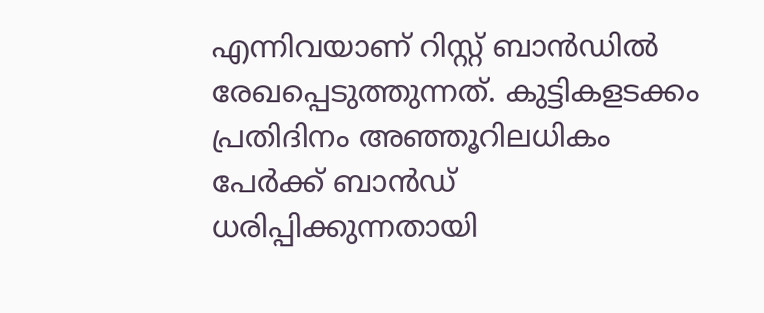എന്നിവയാണ് റിസ്റ്റ് ബാൻഡില്‍ രേഖപ്പെടുത്തുന്നത്. കുട്ടികളടക്കം പ്രതിദിനം അഞ്ഞൂറിലധികം പേർക്ക് ബാൻഡ് ധരിപ്പിക്കുന്നതായി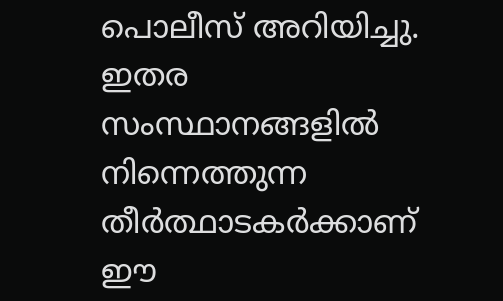പൊലീസ് അറിയിച്ചു. ഇതര സംസ്ഥാനങ്ങളില്‍ നിന്നെത്തുന്ന തീർത്ഥാടകർക്കാണ് ഈ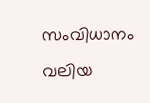സംവിധാനം വലിയ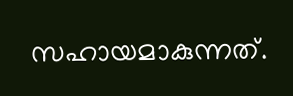സഹായമാകുന്നത്.